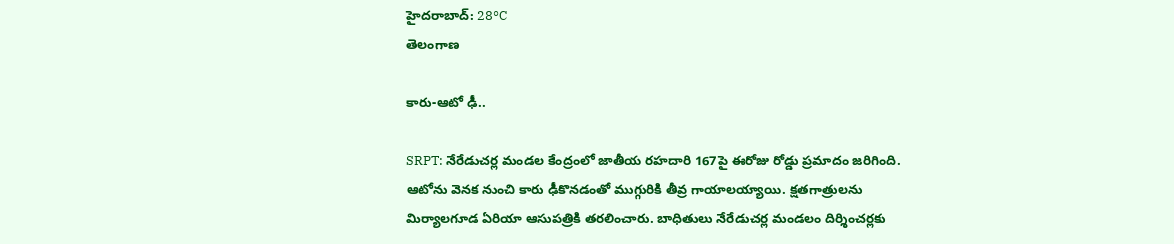హైదరాబాద్: 28°C
తెలంగాణ

కారు-ఆటో ఢీ..

SRPT: నేరేడుచర్ల మండల కేంద్రంలో జాతీయ రహదారి 167పై ఈరోజు రోడ్డు ప్రమాదం జరిగింది. ఆటోను వెనక నుంచి కారు ఢీకొనడంతో ముగ్గురికి తీవ్ర గాయాలయ్యాయి. క్షతగాత్రులను మిర్యాలగూడ ఏరియా ఆసుపత్రికి తరలించారు. బాధితులు నేరేడుచర్ల మండలం దిర్శించర్లకు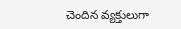చెందిన వ్యక్తులుగా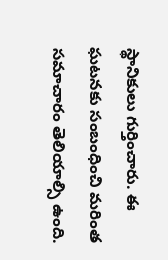స్థానికులు గుర్తించారు. ఈ ఘటనకు సంబంధించి మరింత సమాచారం తెలియాల్సి ఉంది.